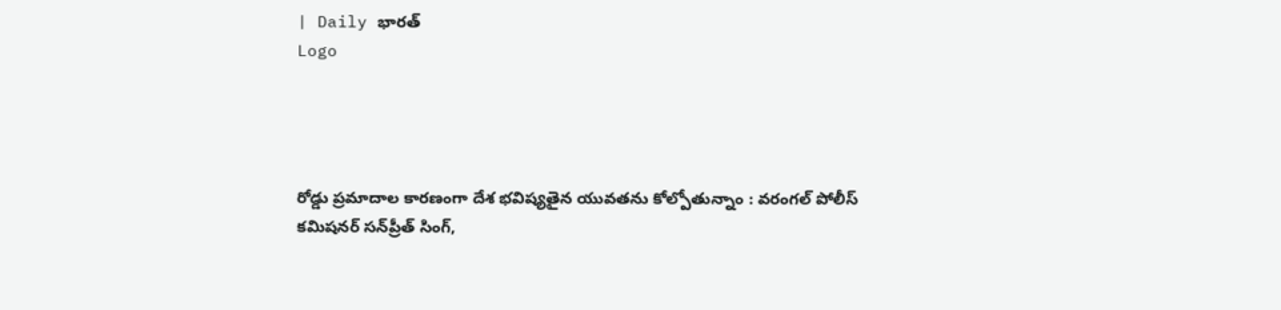| Daily భారత్
Logo




రోడ్డు ప్రమాదాల కారణంగా దేశ భవిష్యతైన యువతను కోల్పోతున్నాం : వరంగల్ పోలీస్ కమిషనర్ సన్‌ప్రీత్ సింగ్,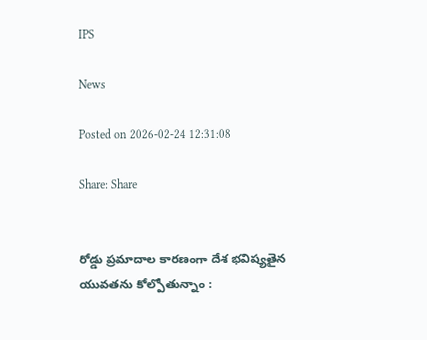IPS

News

Posted on 2026-02-24 12:31:08

Share: Share


రోడ్డు ప్రమాదాల కారణంగా దేశ భవిష్యతైన యువతను కోల్పోతున్నాం :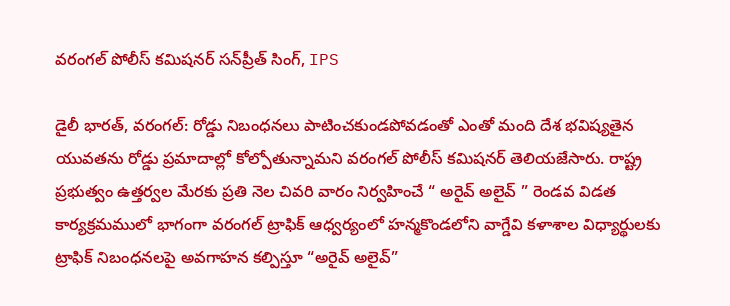వరంగల్ పోలీస్ కమిషనర్ సన్‌ప్రీత్ సింగ్, IPS

డైలీ భారత్, వరంగల్: రోడ్డు నిబంధనలు పాటించకుండపోవడంతో ఎంతో మంది దేశ భవిష్యతైన యువతను రోడ్డు ప్రమాదాల్లో కోల్పోతున్నామని వరంగల్ పోలీస్ కమిషనర్ తెలియజేసారు. రాష్ట్ర ప్రభుత్వం ఉత్తర్వల మేరకు ప్రతి నెల చివరి వారం నిర్వహించే “ అరైవ్ అలైవ్ ” రెండవ విడత కార్యక్రమములో భాగంగా వరంగల్ ట్రాఫిక్ ఆధ్వర్యంలో హన్మకొండలోని వాగ్డేవి కళాశాల విధ్యార్థులకు ట్రాఫిక్ నిబంధనలపై అవగాహన కల్పిస్తూ “అరైవ్ అలైవ్”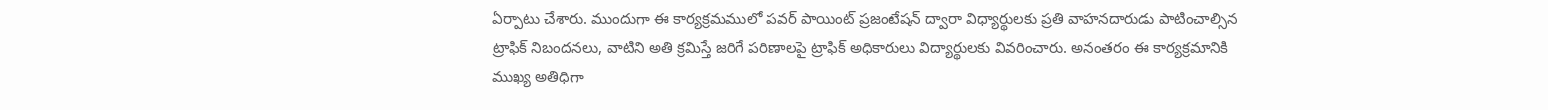ఏర్పాటు చేశారు. ముందుగా ఈ కార్యక్రమములో పవర్ పాయింట్ ప్రజంటేషన్ ద్వారా విధ్యార్థులకు ప్రతి వాహనదారుడు పాటించాల్సిన ట్రాఫిక్ నిబందనలు, వాటిని అతి క్రమిస్తే జరిగే పరిణాలపై ట్రాఫిక్ అధికారులు విద్యార్థులకు వివరించారు. అనంతరం ఈ కార్యక్రమానికి ముఖ్య అతిధిగా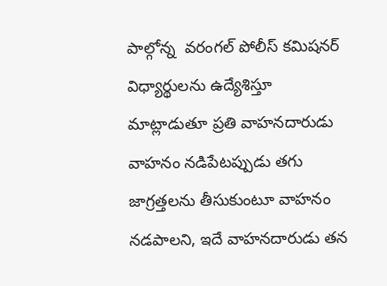పాల్గోన్న  వరంగల్ పోలీస్ కమిషనర్ విధ్యార్థులను ఉద్యేశిస్తూ మాట్లాడుతూ ప్రతి వాహనదారుడు వాహనం నడిపేటప్పుడు తగు జాగ్రత్తలను తీసుకుంటూ వాహనం నడపాలని, ఇదే వాహనదారుడు తన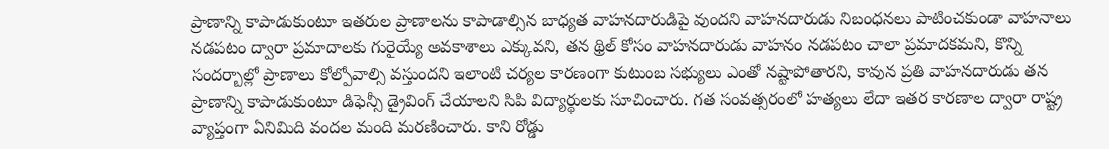ప్రాణాన్ని కాపాడుకుంటూ ఇతరుల ప్రాణాలను కాపాడాల్సిన బాధ్యత వాహనదారుడిపై వుందని వాహనదారుడు నిబంధనలు పాటించకుండా వాహనాలు నడపటం ద్వారా ప్రమాదాలకు గురైయ్యే అవకాశాలు ఎక్కువని, తన థ్రిల్ కోసం వాహనదారుడు వాహనం నడపటం చాలా ప్రమాదకమని, కొన్ని సందర్బాల్లో ప్రాణాలు కోల్పోవాల్సి వస్తుందని ఇలాంటి చర్యల కారణంగా కుటుంబ సభ్యులు ఎంతో నష్టాపోతారని, కావున ప్రతి వాహనదారుడు తన ప్రాణాన్ని కాపాడుకుంటూ డిఫెన్సీ డ్రైవింగ్ చేయాలని సిపి విద్యార్థులకు సూచించారు. గత సంవత్సరంలో హత్యలు లేదా ఇతర కారణాల ద్వారా రాష్ట్ర వ్యాప్తంగా ఏనిమిది వందల మంది మరణించారు. కాని రోడ్డు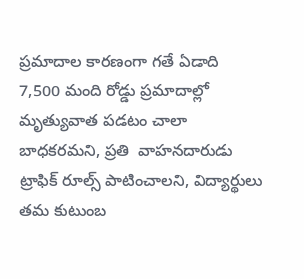ప్రమాదాల కారణంగా గతే ఏడాది 7,500 మంది రోడ్డు ప్రమాదాల్లో మృత్యువాత పడటం చాలా బాధకరమని, ప్రతి  వాహనదారుడు  ట్రాఫిక్ రూల్స్ పాటించాలని, విద్యార్థులు తమ కుటుంబ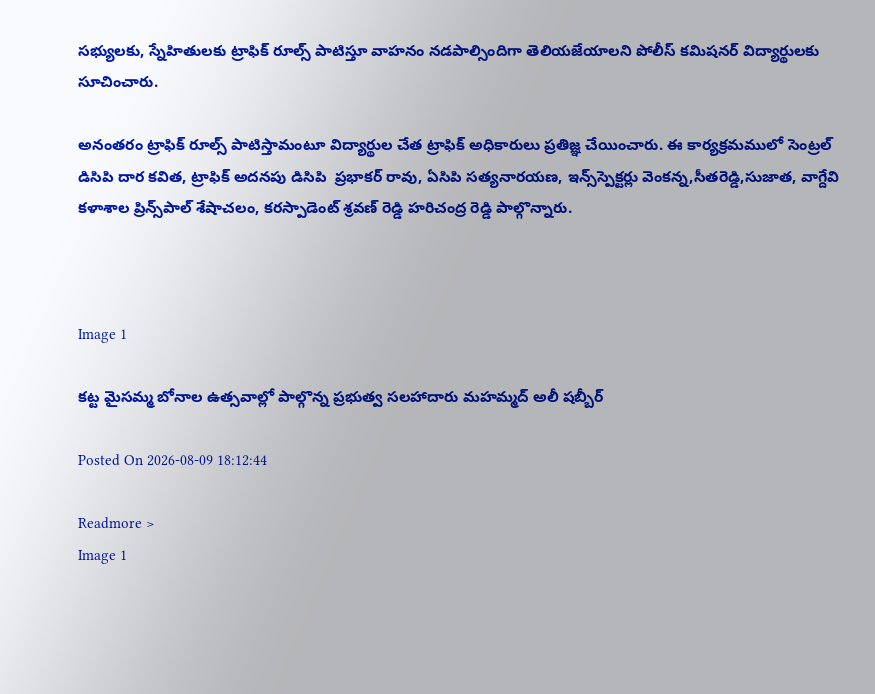సభ్యులకు, స్నేహితులకు ట్రాఫిక్ రూల్స్ పాటిస్తూ వాహనం నడపాల్సిందిగా తెలియజేయాలని పోలీస్ కమిషనర్ విద్యార్థులకు సూచించారు.

అనంతరం ట్రాఫిక్ రూల్స్ పాటిస్తామంటూ విద్యార్థుల చేత ట్రాఫిక్ అధికారులు ప్రతిజ్ఞ చేయించారు. ఈ కార్యక్రమములో సెంట్రల్ డిసిపి దార కవిత, ట్రాఫిక్ అదనపు డిసిపి  ప్రభాకర్ రావు, ఏసిపి సత్యనారయణ, ఇన్స్‌స్పెక్టర్లు వెంకన్న,సీతరెడ్డి,సుజాత, వాగ్దేవి కళాశాల ప్రిన్స్‌పాల్ శేషాచలం, కరస్పాడెంట్ శ్రవణ్ రెడ్డి హరిచంద్ర రెడ్డి పాల్గొన్నారు.



Image 1

కట్ట మైసమ్మ బోనాల ఉత్సవాల్లో పాల్గొన్న ప్రభుత్వ సలహాదారు మహమ్మద్ అలీ షబ్బీర్

Posted On 2026-08-09 18:12:44

Readmore >
Image 1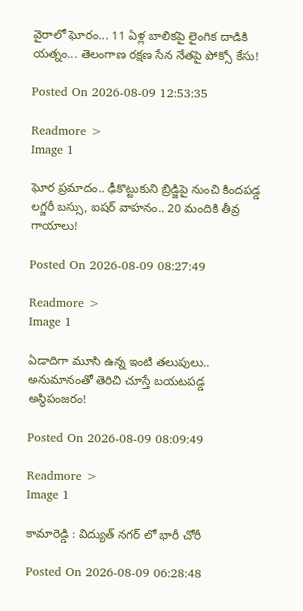వైరాలో ఘోరం... 11 ఏళ్ల బాలికపై లైంగిక దాడికి యత్నం... తెలంగాణ రక్షణ సేన నేతపై పోక్సో కేసు!

Posted On 2026-08-09 12:53:35

Readmore >
Image 1

ఘోర ప్రమాదం.. ఢీకొట్టుకుని బ్రిడ్జిపై నుంచి కిందపడ్డ లగ్జరీ బస్సు, ఐషర్ వాహనం.. 20 మందికి తీవ్ర గాయాలు!

Posted On 2026-08-09 08:27:49

Readmore >
Image 1

ఏడాదిగా మూసి ఉన్న ఇంటి తలుపులు.. అనుమానంతో తెరిచి చూస్తే బయటపడ్డ అస్థిపంజరం!

Posted On 2026-08-09 08:09:49

Readmore >
Image 1

కామారెడ్డి : విద్యుత్ నగర్ లో భారీ చోరీ

Posted On 2026-08-09 06:28:48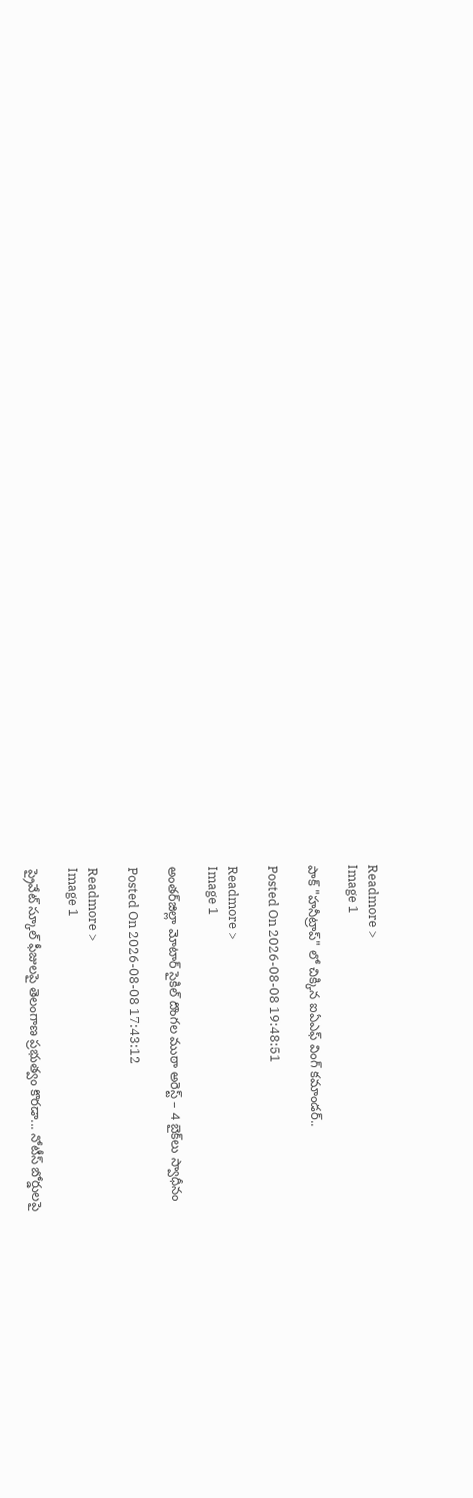Readmore >
Image 1

పాక్ "హనీట్రాప్" లో చిక్కిన ఐఏఎఫ్ వింగ్ కమాండర్..

Posted On 2026-08-08 19:48:51

Readmore >
Image 1

అంతర్‌జిల్లా మోటార్ సైకిల్ దొంగల ముఠా అరెస్ట్ – 4 బైక్‌లు స్వాధీనం

Posted On 2026-08-08 17:43:12

Readmore >
Image 1

ప్రైవేట్ స్కూల్ ఫీజులపై తెలంగాణ ప్రభుత్వం కొరడా... నోటీస్ బోర్డులపై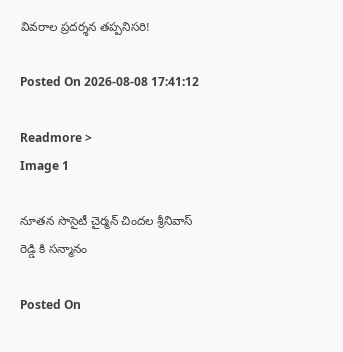వివరాల ప్రదర్శన తప్పనిసరి!

Posted On 2026-08-08 17:41:12

Readmore >
Image 1

నూతన సొసైటీ చైర్మన్ చిందల శ్రీనివాస్ రెడ్డి కి సన్మానం

Posted On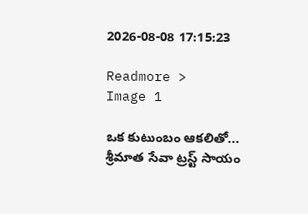2026-08-08 17:15:23

Readmore >
Image 1

ఒక కుటుంబం ఆకలితో... శ్రీమాత సేవా ట్రస్ట్ సాయం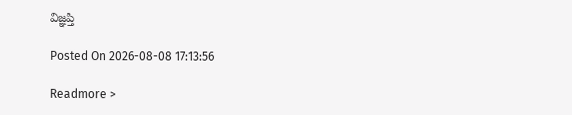విజ్ఞప్తి

Posted On 2026-08-08 17:13:56

Readmore >